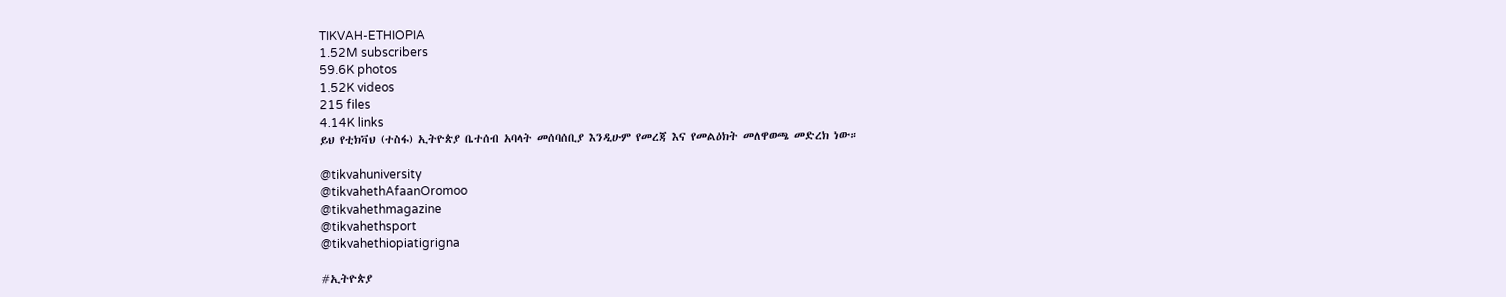TIKVAH-ETHIOPIA
1.52M subscribers
59.6K photos
1.52K videos
215 files
4.14K links
ይህ የቲክቫህ (ተስፋ) ኢትዮጵያ ቤተሰብ አባላት መሰባሰቢያ እንዲሁም የመረጃ እና የመልዕክት መለዋወጫ መድረክ ነው።

@tikvahuniversity
@tikvahethAfaanOromoo
@tikvahethmagazine
@tikvahethsport
@tikvahethiopiatigrigna

#ኢትዮጵያ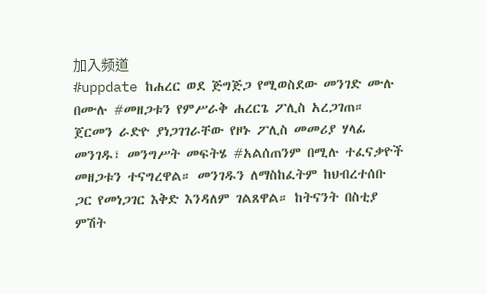加入频道
#uppdate ከሐረር ወደ ጅግጅጋ የሚወስደው መንገድ ሙሉ በሙሉ #መዘጋቱን የምሥራቅ ሐረርጌ ፖሊስ አረጋገጠ። ጀርመን ራድዮ ያነጋገገራቸው የዞኑ ፖሊስ መመሪያ ሃላፊ መንገዱ፣ መንግሥት መፍትሄ #አልሰጠንም በሚሉ ተፈናቃዮች መዘጋቱን ተናግረዋል። መንገዱን ለማስከፈትም ከህብረተሰቡ ጋር የመነጋገር እቅድ እንዳለም ገልጸዋል። ከትናንት በስቲያ ምሽት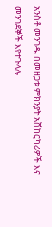አንስቶ መንገዱ በመዘጋቱ ምክንያት አሸከርካሪዎች እና መንገደኞች እየተጉላሉ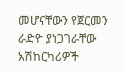መሆናቸውን የጀርመን ራድዮ ያነጋገራቸው አሽከርካሪዎች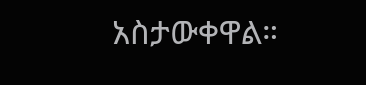አስታውቀዋል።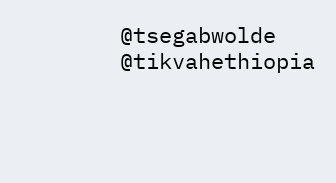@tsegabwolde @tikvahethiopia